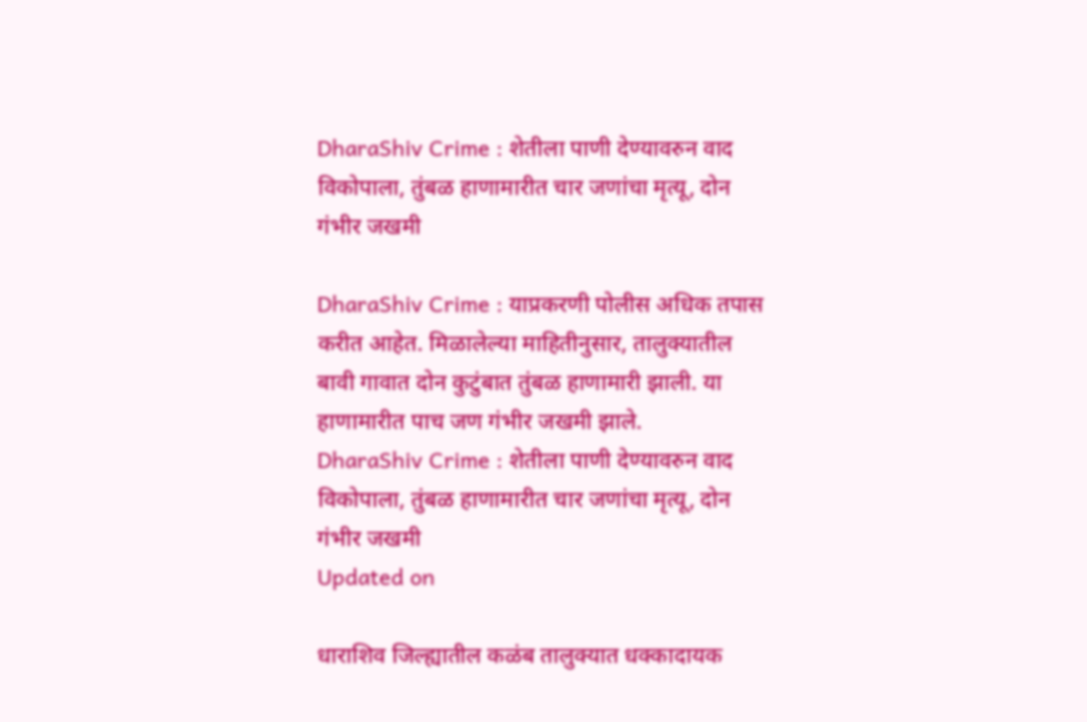DharaShiv Crime : शेतीला पाणी देण्यावरुन वाद विकोपाला, तुंबळ हाणामारीत चार जणांचा मृत्यू, दोन गंभीर जखमी

DharaShiv Crime : याप्रकरणी पोलीस अधिक तपास करीत आहेत. मिळालेल्या माहितीनुसार, तालुक्यातील बावी गावात दोन कुटुंबात तुंबळ हाणामारी झाली. या हाणामारीत पाच जण गंभीर जखमी झाले.
DharaShiv Crime : शेतीला पाणी देण्यावरुन वाद विकोपाला, तुंबळ हाणामारीत चार जणांचा मृत्यू, दोन गंभीर जखमी
Updated on

धाराशिव जिल्ह्यातील कळंब तालुक्यात धक्कादायक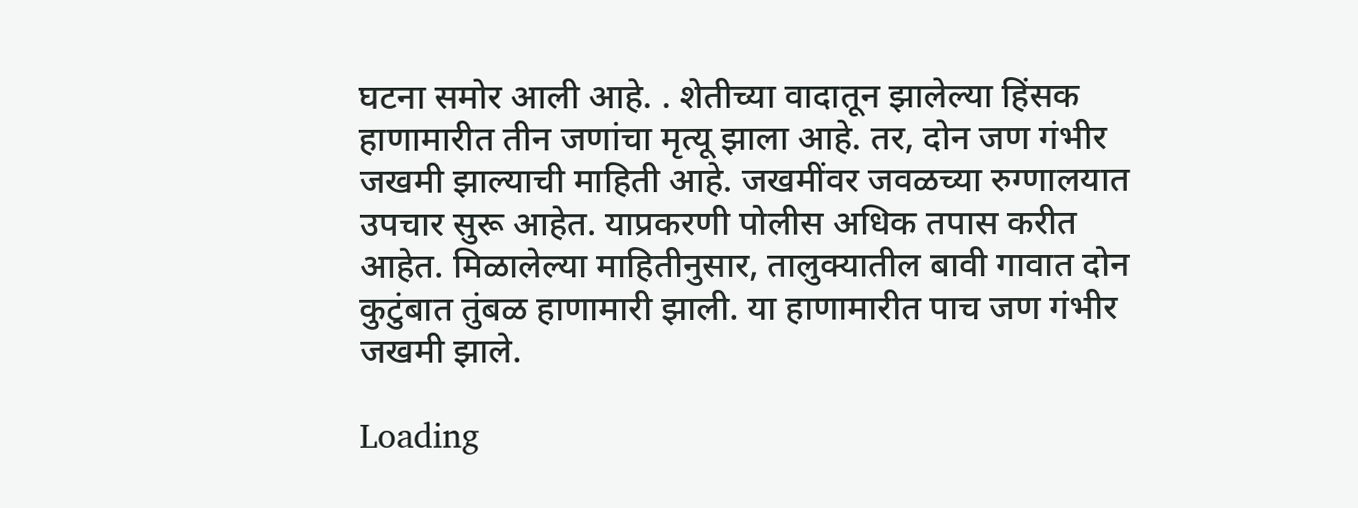घटना समोर आली आहे. . शेतीच्या वादातून झालेल्या हिंसक हाणामारीत तीन जणांचा मृत्यू झाला आहे. तर, दोन जण गंभीर जखमी झाल्याची माहिती आहे. जखमींवर जवळच्या रुग्णालयात उपचार सुरू आहेत. याप्रकरणी पोलीस अधिक तपास करीत आहेत. मिळालेल्या माहितीनुसार, तालुक्यातील बावी गावात दोन कुटुंबात तुंबळ हाणामारी झाली. या हाणामारीत पाच जण गंभीर जखमी झाले.

Loading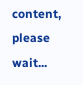content, please wait...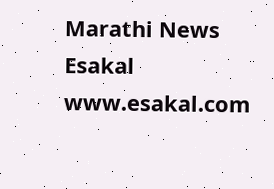Marathi News Esakal
www.esakal.com